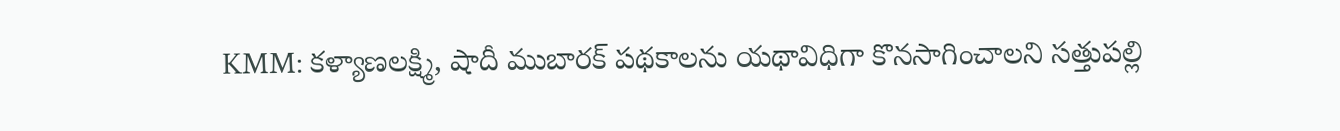KMM: కళ్యాణలక్ష్మి, షాదీ ముబారక్ పథకాలను యథావిధిగా కొనసాగించాలని సత్తుపల్లి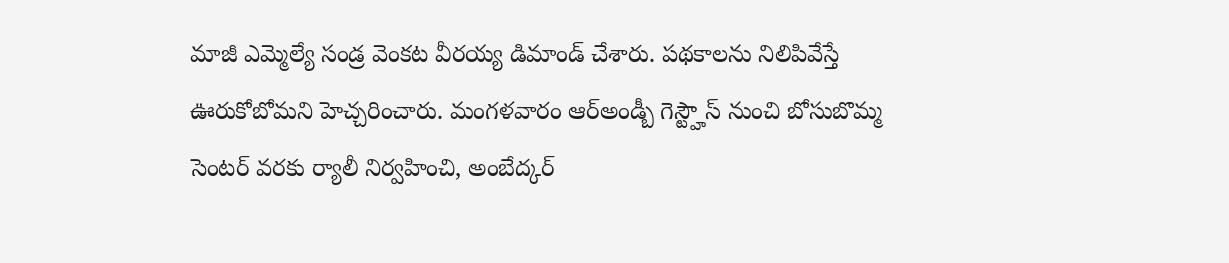మాజీ ఎమ్మెల్యే సండ్ర వెంకట వీరయ్య డిమాండ్ చేశారు. పథకాలను నిలిపివేస్తే ఊరుకోబోమని హెచ్చరించారు. మంగళవారం ఆర్అండ్బీ గెస్ట్హౌస్ నుంచి బోసుబొమ్మ సెంటర్ వరకు ర్యాలీ నిర్వహించి, అంబేద్కర్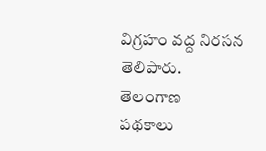విగ్రహం వద్ద నిరసన తెలిపారు.
తెలంగాణ
పథకాలు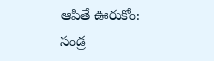ఆపితే ఊరుకోం: సండ్ర